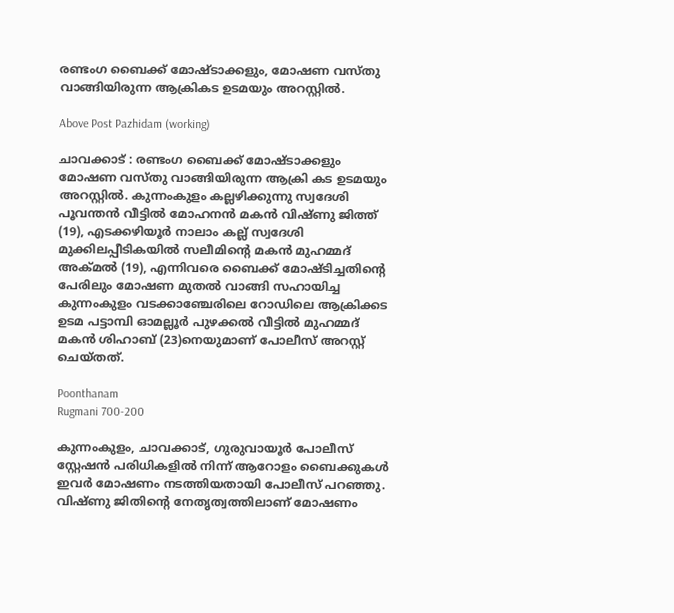രണ്ടംഗ ബൈക്ക് മോഷ്ടാക്കളും, മോഷണ വസ്തു വാങ്ങിയിരുന്ന ആക്രികട ഉടമയും അറസ്റ്റിൽ.

Above Post Pazhidam (working)

ചാവക്കാട് : രണ്ടംഗ ബൈക്ക് മോഷ്ടാക്കളും മോഷണ വസ്തു വാങ്ങിയിരുന്ന ആക്രി കട ഉടമയും അറസ്റ്റിൽ. കുന്നംകുളം കല്ലഴിക്കുന്നു സ്വദേശി പൂവന്തൻ വീട്ടിൽ മോഹനൻ മകൻ വിഷ്ണു ജിത്ത് (19), എടക്കഴിയൂർ നാലാം കല്ല് സ്വദേശി മുക്കിലപ്പീടികയിൽ സലീമിന്റെ മകൻ മുഹമ്മദ്‌ അക്മൽ (19), എന്നിവരെ ബൈക്ക് മോഷ്ടിച്ചതിന്റെ പേരിലും മോഷണ മുതൽ വാങ്ങി സഹായിച്ച കുന്നംകുളം വടക്കാഞ്ചേരിലെ റോഡിലെ ആക്രിക്കട ഉടമ പട്ടാമ്പി ഓമല്ലൂർ പുഴക്കൽ വീട്ടിൽ മുഹമ്മദ് മകൻ ശിഹാബ് (23)നെയുമാണ് പോലീസ് അറസ്റ്റ് ചെയ്തത്.

Poonthanam
Rugmani 700-200

കുന്നംകുളം, ചാവക്കാട്, ഗുരുവായൂർ പോലീസ് സ്റ്റേഷൻ പരിധികളിൽ നിന്ന് ആറോളം ബൈക്കുകൾ ഇവർ മോഷണം നടത്തിയതായി പോലീസ് പറഞ്ഞു.
വിഷ്ണു ജിതിന്റെ നേതൃത്വത്തിലാണ് മോഷണം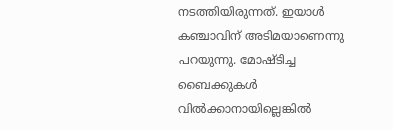നടത്തിയിരുന്നത്. ഇയാൾ കഞ്ചാവിന് അടിമയാണെന്നു പറയുന്നു. മോഷ്ടിച്ച ബൈക്കുകൾ വിൽക്കാനായില്ലെങ്കിൽ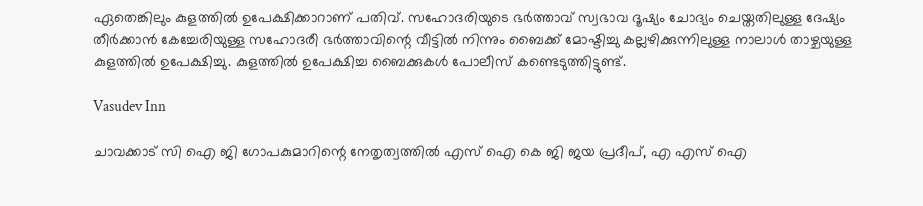ഏതെങ്കിലും കുളത്തിൽ ഉപേക്ഷിക്കാറാണ് പതിവ്. സഹോദരിയുടെ ഭർത്താവ് സ്വഭാവ ദൂഷ്യം ചോദ്യം ചെയ്തതിലുള്ള ദേഷ്യം തീർക്കാൻ കേച്ചേരിയുള്ള സഹോദരീ ഭർത്താവിന്റെ വീട്ടിൽ നിന്നും ബൈക്ക് മോഷ്ടിച്ചു കല്ലഴിക്കുന്നിലുള്ള നാലാൾ താഴ്ചയുള്ള കുളത്തിൽ ഉപേക്ഷിച്ചു. കുളത്തിൽ ഉപേക്ഷിച്ച ബൈക്കുകൾ പോലീസ് കണ്ടെടുത്തിട്ടുണ്ട്.

Vasudev Inn

ചാവക്കാട് സി ഐ ജി ഗോപകുമാറിന്റെ നേതൃത്വത്തിൽ എസ് ഐ കെ ജി ജയ പ്രദീപ്‌, എ എസ് ഐ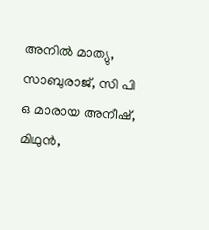അനിൽ മാത്യു, സാബുരാജ്, സി പി ഒ മാരായ അനീഷ്, മിഥുൻ,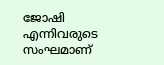ജോഷി എന്നിവരുടെ സംഘമാണ്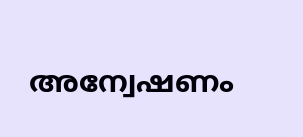അന്വേഷണം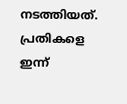നടത്തിയത്. പ്രതികളെ ഇന്ന്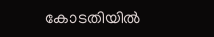കോടതിയിൽ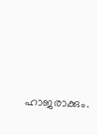ഹാജരാക്കും.